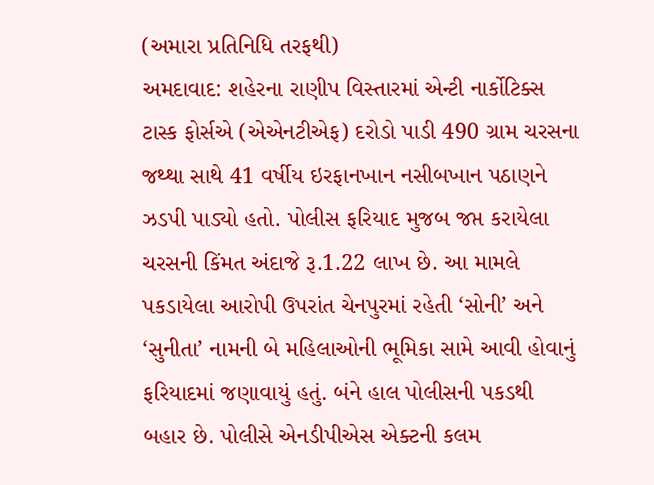(અમારા પ્રતિનિધિ તરફથી)
અમદાવાદ: શહેરના રાણીપ વિસ્તારમાં એન્ટી નાર્કોટિક્સ ટાસ્ક ફોર્સએ (એએનટીએફ) દરોડો પાડી 490 ગ્રામ ચરસના જથ્થા સાથે 41 વર્ષીય ઇરફાનખાન નસીબખાન પઠાણને ઝડપી પાડ્યો હતો. પોલીસ ફરિયાદ મુજબ જપ્ત કરાયેલા ચરસની કિંમત અંદાજે રૂ.1.22 લાખ છે. આ મામલે પકડાયેલા આરોપી ઉપરાંત ચેનપુરમાં રહેતી ‘સોની’ અને ‘સુનીતા’ નામની બે મહિલાઓની ભૂમિકા સામે આવી હોવાનું ફરિયાદમાં જણાવાયું હતું. બંને હાલ પોલીસની પકડથી બહાર છે. પોલીસે એનડીપીએસ એક્ટની કલમ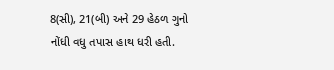8(સી), 21(બી) અને 29 હેઠળ ગુનો નોંધી વધુ તપાસ હાથ ધરી હતી.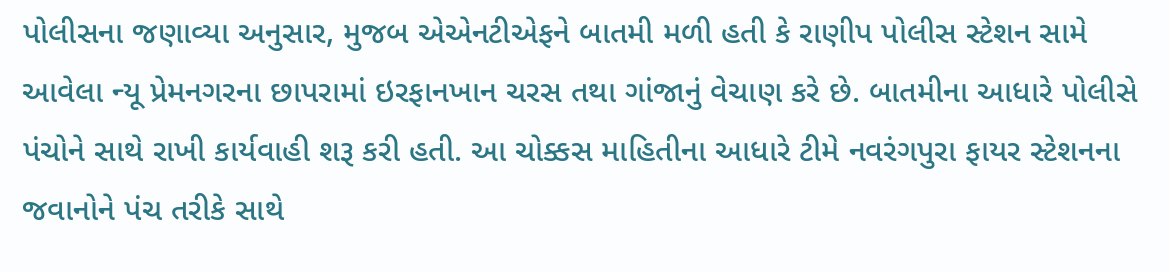પોલીસના જણાવ્યા અનુસાર, મુજબ એએનટીએફને બાતમી મળી હતી કે રાણીપ પોલીસ સ્ટેશન સામે આવેલા ન્યૂ પ્રેમનગરના છાપરામાં ઇરફાનખાન ચરસ તથા ગાંજાનું વેચાણ કરે છે. બાતમીના આધારે પોલીસે પંચોને સાથે રાખી કાર્યવાહી શરૂ કરી હતી. આ ચોક્કસ માહિતીના આધારે ટીમે નવરંગપુરા ફાયર સ્ટેશનના જવાનોને પંચ તરીકે સાથે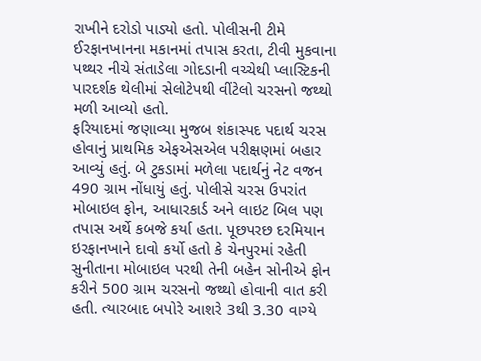રાખીને દરોડો પાડ્યો હતો. પોલીસની ટીમે ઈરફાનખાનના મકાનમાં તપાસ કરતા, ટીવી મુકવાના પથ્થર નીચે સંતાડેલા ગોદડાની વચ્ચેથી પ્લાસ્ટિકની પારદર્શક થેલીમાં સેલોટેપથી વીંટેલો ચરસનો જથ્થો મળી આવ્યો હતો.
ફરિયાદમાં જણાવ્યા મુજબ શંકાસ્પદ પદાર્થ ચરસ હોવાનું પ્રાથમિક એફએસએલ પરીક્ષણમાં બહાર આવ્યું હતું. બે ટુકડામાં મળેલા પદાર્થનું નેટ વજન 490 ગ્રામ નોંધાયું હતું. પોલીસે ચરસ ઉપરાંત મોબાઇલ ફોન, આધારકાર્ડ અને લાઇટ બિલ પણ તપાસ અર્થે કબજે કર્યા હતા. પૂછપરછ દરમિયાન ઇરફાનખાને દાવો કર્યો હતો કે ચેનપુરમાં રહેતી સુનીતાના મોબાઇલ પરથી તેની બહેન સોનીએ ફોન કરીને 500 ગ્રામ ચરસનો જથ્થો હોવાની વાત કરી હતી. ત્યારબાદ બપોરે આશરે 3થી 3.30 વાગ્યે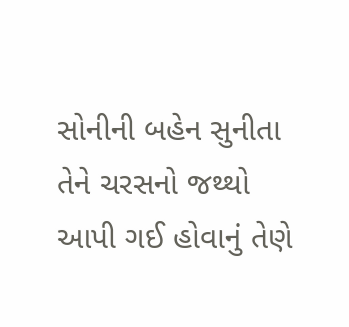સોનીની બહેન સુનીતા તેને ચરસનો જથ્થો આપી ગઈ હોવાનું તેણે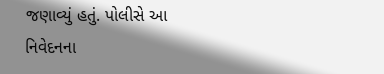જણાવ્યું હતું. પોલીસે આ નિવેદનના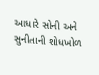આધારે સોની અને સુનીતાની શોધખોળ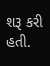શરૂ કરી હતી.